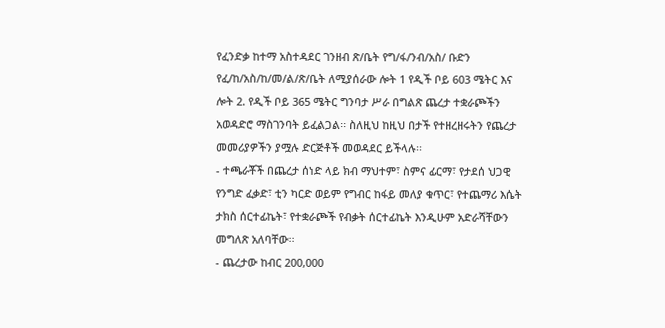የፈንድቃ ከተማ አስተዳደር ገንዘብ ጽ/ቤት የግ/ፋ/ንብ/አስ/ ቡድን የፈ/ከ/አስ/ከ/መ/ል/ጽ/ቤት ለሚያሰራው ሎት 1 የዲች ቦይ 603 ሜትር እና ሎት 2. የዲች ቦይ 365 ሜትር ግንባታ ሥራ በግልጽ ጨረታ ተቋራጮችን አወዳድሮ ማስገንባት ይፈልጋል፡፡ ስለዚህ ከዚህ በታች የተዘረዘሩትን የጨረታ መመሪያዎችን ያሟሉ ድርጅቶች መወዳደር ይችላሉ፡፡
- ተጫራቾች በጨረታ ሰነድ ላይ ክብ ማህተም፣ ስምና ፊርማ፣ የታደሰ ህጋዊ የንግድ ፈቃድ፣ ቲን ካርድ ወይም የግብር ከፋይ መለያ ቁጥር፣ የተጨማሪ እሴት ታክስ ሰርተፊኬት፣ የተቋራጮች የብቃት ሰርተፊኬት እንዲሁም አድራሻቸውን መግለጽ አለባቸው፡፡
- ጨረታው ከብር 200,000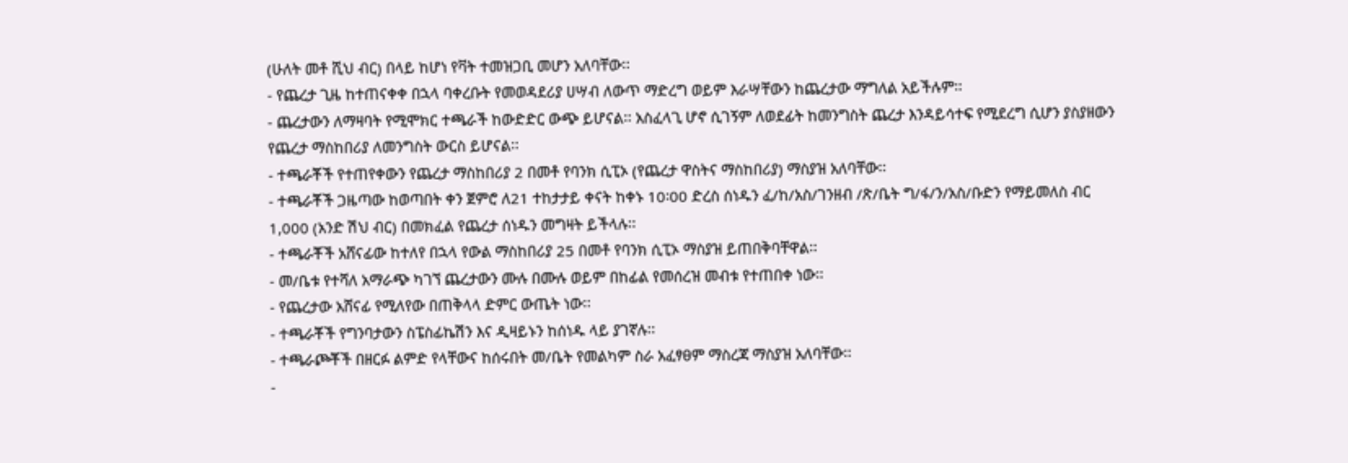(ሁለት መቶ ሺህ ብር) በላይ ከሆነ የቫት ተመዝጋቢ መሆን አለባቸው፡፡
- የጨረታ ጊዜ ከተጠናቀቀ በኋላ ባቀረቡት የመወዳደሪያ ሀሣብ ለውጥ ማድረግ ወይም እራሣቸውን ከጨረታው ማግለል አይችሉም፡፡
- ጨረታውን ለማዛባት የሚሞክር ተጫራች ከውድድር ውጭ ይሆናል፡፡ አስፈላጊ ሆኖ ሲገኝም ለወደፊት ከመንግስት ጨረታ እንዳይሳተፍ የሚደረግ ሲሆን ያስያዘውን የጨረታ ማስከበሪያ ለመንግስት ውርስ ይሆናል፡፡
- ተጫራቾች የተጠየቀውን የጨረታ ማስከበሪያ 2 በመቶ የባንክ ሲፒኦ (የጨረታ ዋስትና ማስከበሪያ) ማስያዝ አለባቸው፡፡
- ተጫራቾች ጋዜጣው ከወጣበት ቀን ጀምሮ ለ21 ተከታታይ ቀናት ከቀኑ 10፡00 ድረስ ሰነዱን ፈ/ከ/አስ/ገንዘብ /ጽ/ቤት ግ/ፋ/ን/አስ/ቡድን የማይመለስ ብር 1,000 (አንድ ሽህ ብር) በመክፈል የጨረታ ሰነዱን መግዛት ይችላሉ፡፡
- ተጫራቾች አሸናፊው ከተለየ በኋላ የውል ማስከበሪያ 25 በመቶ የባንክ ሲፒኦ ማስያዝ ይጠበቅባቸዋል፡፡
- መ/ቤቱ የተሻለ አማራጭ ካገኘ ጨረታውን ሙሉ በሙሉ ወይም በከፊል የመሰረዝ መብቱ የተጠበቀ ነው፡፡
- የጨረታው አሸናፊ የሚለየው በጠቅላላ ድምር ውጤት ነው፡፡
- ተጫራቾች የግንባታውን ስፔስፊኬሽን እና ዲዛይኑን ከሰነዱ ላይ ያገኛሉ፡፡
- ተጫራጮቾች በዘርፉ ልምድ የላቸውና ከሰሩበት መ/ቤት የመልካም ስራ አፈፃፀም ማስረጃ ማስያዝ አለባቸው፡፡
-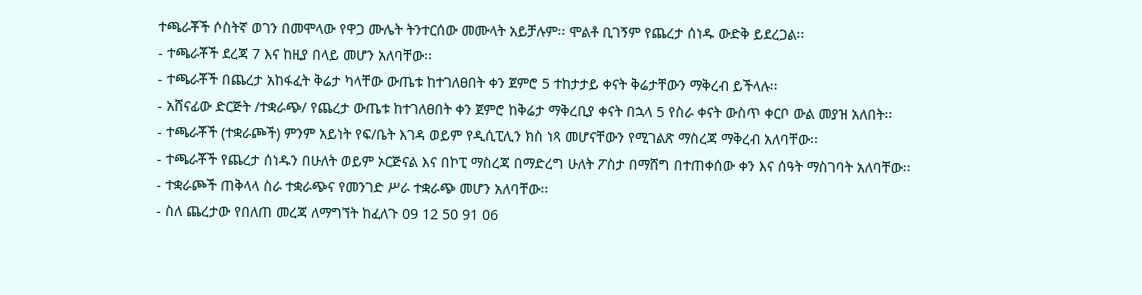ተጫራቾች ሶስትኛ ወገን በመሞላው የዋጋ ሙሌት ትንተርሰው መሙላት አይቻሉም፡፡ ሞልቶ ቢገኝም የጨረታ ሰነዱ ውድቅ ይደረጋል፡፡
- ተጫራቾች ደረጃ 7 እና ከዚያ በላይ መሆን አለባቸው፡፡
- ተጫራቾች በጨረታ አከፋፈት ቅሬታ ካላቸው ውጤቱ ከተገለፀበት ቀን ጀምሮ 5 ተከታታይ ቀናት ቅሬታቸውን ማቅረብ ይችላሉ፡፡
- አሸናፊው ድርጅት /ተቋራጭ/ የጨረታ ውጤቱ ከተገለፀበት ቀን ጀምሮ ከቅሬታ ማቅረቢያ ቀናት በኋላ 5 የስራ ቀናት ውስጥ ቀርቦ ውል መያዝ አለበት፡፡
- ተጫራቾች (ተቋራጮች) ምንም አይነት የፍ/ቤት እገዳ ወይም የዲሲፒሊን ክስ ነጻ መሆናቸውን የሚገልጽ ማስረጃ ማቅረብ አለባቸው፡፡
- ተጫራቾች የጨረታ ሰነዱን በሁለት ወይም ኦርጅናል እና በኮፒ ማስረጃ በማድረግ ሁለት ፖስታ በማሸግ በተጠቀሰው ቀን እና ሰዓት ማስገባት አለባቸው፡፡
- ተቋራጮች ጠቅላላ ስራ ተቋራጭና የመንገድ ሥራ ተቋራጭ መሆን አለባቸው፡፡
- ስለ ጨረታው የበለጠ መረጃ ለማግኘት ከፈለጉ 09 12 50 91 06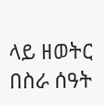ላይ ዘወትር በስራ ሰዓት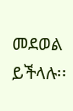መደወል ይችላሉ፡፡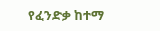የፈንድቃ ከተማ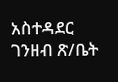አስተዳደር ገንዘብ ጽ/ቤት